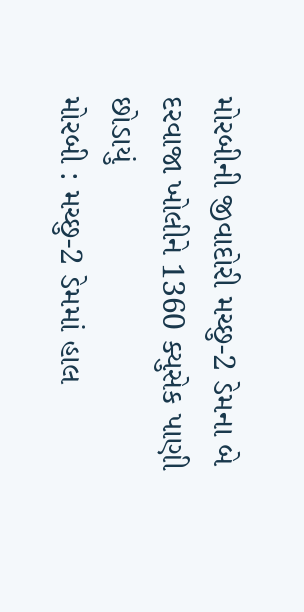મોરબીની જીવાદોરી મચ્છુ-2 ડેમના બે દરવાજા ખોલીને 1360 ક્યુસેક પાણી છોડાયું
મોરબી : મચ્છુ-2 ડેમમાં હાલ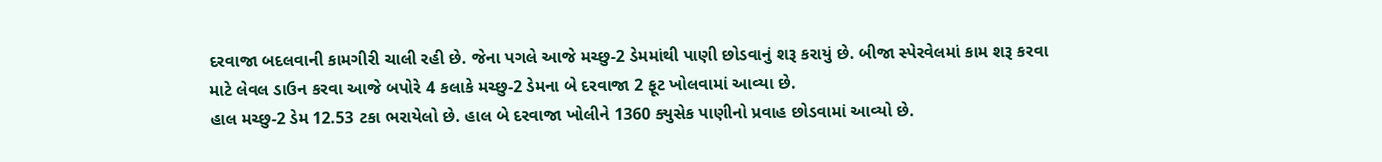દરવાજા બદલવાની કામગીરી ચાલી રહી છે. જેના પગલે આજે મચ્છુ-2 ડેમમાંથી પાણી છોડવાનું શરૂ કરાયું છે. બીજા સ્પેરવેલમાં કામ શરૂ કરવા માટે લેવલ ડાઉન કરવા આજે બપોરે 4 કલાકે મચ્છુ-2 ડેમના બે દરવાજા 2 ફૂટ ખોલવામાં આવ્યા છે.
હાલ મચ્છુ-2 ડેમ 12.53 ટકા ભરાયેલો છે. હાલ બે દરવાજા ખોલીને 1360 ક્યુસેક પાણીનો પ્રવાહ છોડવામાં આવ્યો છે.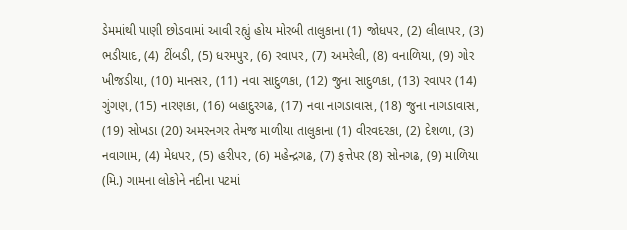ડેમમાંથી પાણી છોડવામાં આવી રહ્યું હોય મોરબી તાલુકાના (1) જોધપર, (2) લીલાપર, (3) ભડીયાદ, (4) ટીંબડી, (5) ધરમપુર, (6) રવાપર, (7) અમરેલી, (8) વનાળિયા, (9) ગોર ખીજડીયા, (10) માનસર, (11) નવા સાદુળકા, (12) જુના સાદુળકા, (13) રવાપર (14) ગુંગણ, (15) નારણકા, (16) બહાદુરગઢ, (17) નવા નાગડાવાસ, (18) જુના નાગડાવાસ, (19) સોખડા (20) અમરનગર તેમજ માળીયા તાલુકાના (1) વીરવદરકા, (2) દેશળા, (3) નવાગામ, (4) મેધપર, (5) હરીપર, (6) મહેન્દ્રગઢ, (7) ફત્તેપર (8) સોનગઢ, (9) માળિયા (મિ.) ગામના લોકોને નદીના પટમાં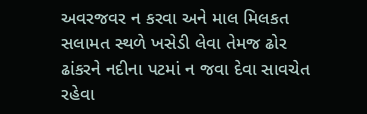અવરજવર ન કરવા અને માલ મિલકત સલામત સ્થળે ખસેડી લેવા તેમજ ઢોર ઢાંકરને નદીના પટમાં ન જવા દેવા સાવચેત રહેવા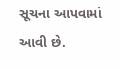સૂચના આપવામાં આવી છે.